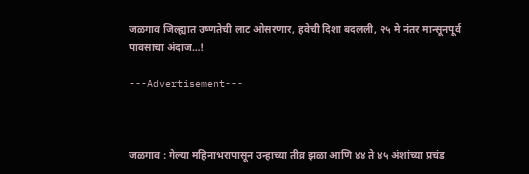जळगाव जिल्ह्यात उष्णतेची लाट ओसरणार, हवेची दिशा बदलली, २५ मे नंतर मान्सूनपूर्व पावसाचा अंदाज…!

---Advertisement---



जळगाव : गेल्या महिनाभरापासून उन्हाच्या तीव्र झळा आणि ४४ ते ४५ अंशांच्या प्रचंड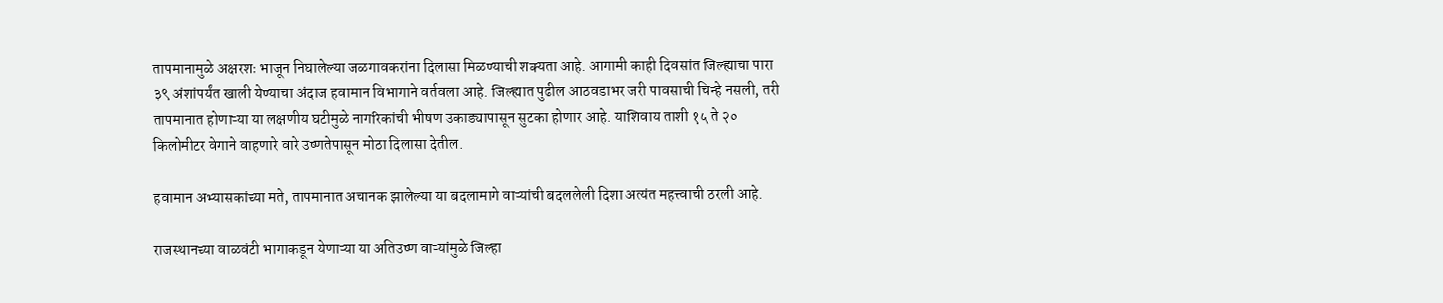तापमानामुळे अक्षरशः भाजून निघालेल्या जळगावकरांना दिलासा मिळण्याची शक्यता आहे. आगामी काही दिवसांत जिल्ह्याचा पारा ३९ अंशांपर्यंत खाली येण्याचा अंदाज हवामान विभागाने वर्तवला आहे. जिल्ह्यात पुढील आठवडाभर जरी पावसाची चिन्हे नसली, तरी तापमानात होणाऱ्या या लक्षणीय घटीमुळे नागरिकांची भीषण उकाड्यापासून सुटका होणार आहे. याशिवाय ताशी १५ ते २० किलोमीटर वेगाने वाहणारे वारे उष्णतेपासून मोठा दिलासा देतील.

हवामान अभ्यासकांच्या मते, तापमानात अचानक झालेल्या या बदलामागे वाऱ्यांची बदललेली दिशा अत्यंत महत्त्वाची ठरली आहे.

राजस्थानच्या वाळवंटी भागाकडून येणाऱ्या या अतिउष्ण वाऱ्यांमुळे जिल्हा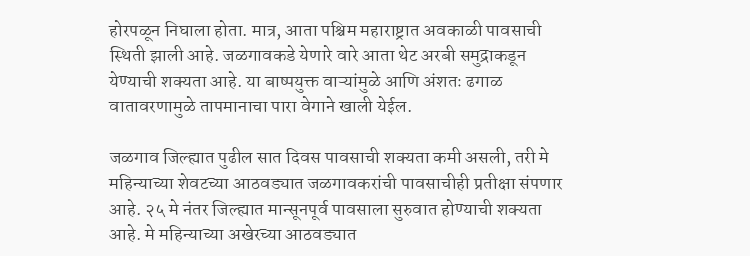होरपळून निघाला होता. मात्र, आता पश्चिम महाराष्ट्रात अवकाळी पावसाची स्थिती झाली आहे. जळगावकडे येणारे वारे आता थेट अरबी समुद्राकडून येण्याची शक्यता आहे. या बाष्पयुक्त वाऱ्यांमुळे आणि अंशतः ढगाळ वातावरणामुळे तापमानाचा पारा वेगाने खाली येईल.

जळगाव जिल्ह्यात पुढील सात दिवस पावसाची शक्यता कमी असली, तरी मे महिन्याच्या शेवटच्या आठवड्यात जळगावकरांची पावसाचीही प्रतीक्षा संपणार आहे. २५ मे नंतर जिल्ह्यात मान्सूनपूर्व पावसाला सुरुवात होण्याची शक्यता आहे. मे महिन्याच्या अखेरच्या आठवड्यात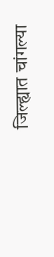जिल्ह्यात चांगल्या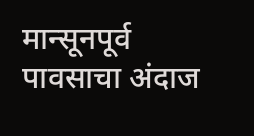मान्सूनपूर्व पावसाचा अंदाज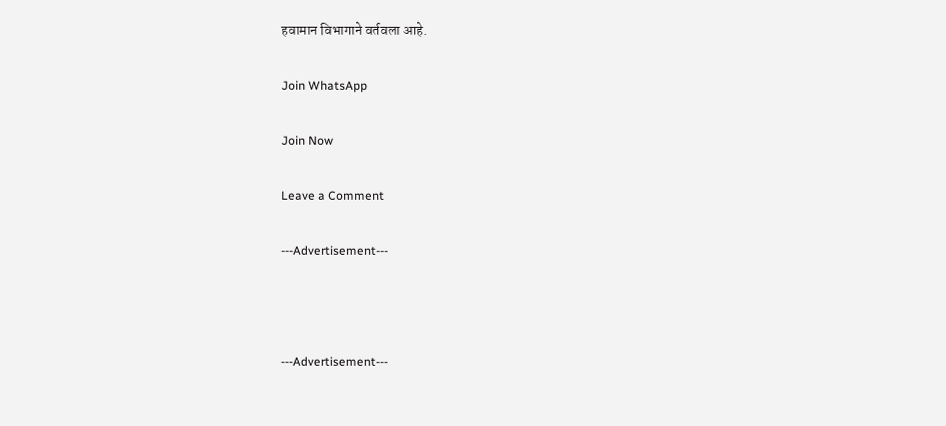हवामान विभागाने वर्तवला आहे.

Join WhatsApp

Join Now

Leave a Comment

---Advertisement---



---Advertisement---